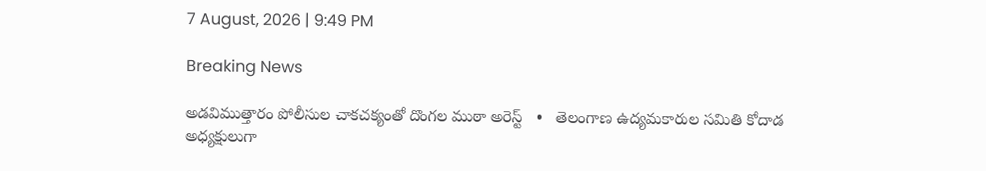7 August, 2026 | 9:49 PM

Breaking News

అడవిముత్తారం పోలీసుల చాకచక్యంతో దొంగల ముఠా అరెస్ట్   •   తెలంగాణ ఉద్యమకారుల సమితి కోదాడ అధ్యక్షులుగా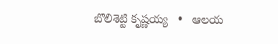బొలిశెట్టి కృష్ణయ్య   •   ఆలయ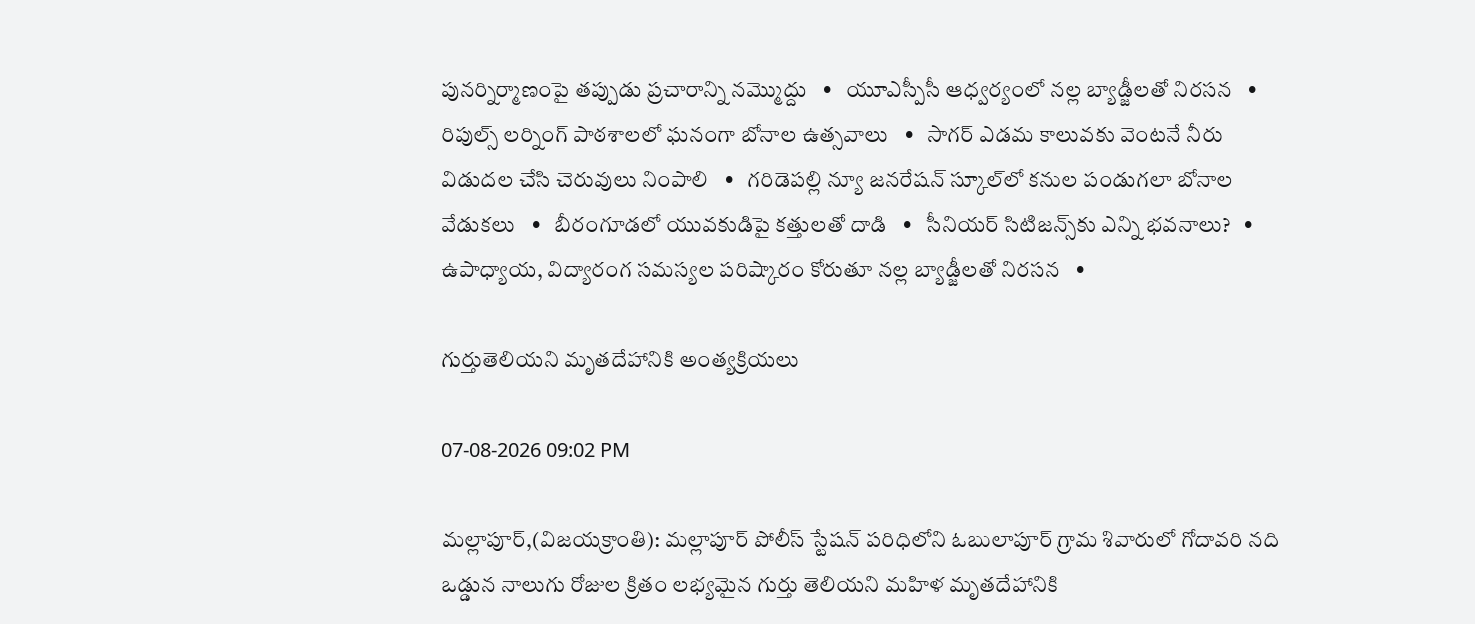పునర్నిర్మాణంపై తప్పుడు ప్రచారాన్ని నమ్మొద్దు   •   యూఎస్పీసీ ఆధ్వర్యంలో నల్ల బ్యాడ్జీలతో నిరసన   •   రిపుల్స్ లర్నింగ్ పాఠశాలలో ఘనంగా బోనాల ఉత్సవాలు   •   సాగర్ ఎడమ కాలువకు వెంటనే నీరు విడుదల చేసి చెరువులు నింపాలి   •   గరిడెపల్లి న్యూ జనరేషన్ స్కూల్‌లో కనుల పండుగలా బోనాల వేడుకలు   •   బీరంగూడలో యువకుడిపై కత్తులతో దాడి   •   సీనియర్ సిటిజన్స్‌కు ఎన్ని భవనాలు?   •   ఉపాధ్యాయ, విద్యారంగ సమస్యల పరిష్కారం కోరుతూ నల్ల బ్యాడ్జీలతో నిరసన   •

గుర్తుతెలియని మృతదేహానికి అంత్యక్రియలు

07-08-2026 09:02 PM

మల్లాపూర్,(విజయక్రాంతి): మల్లాపూర్ పోలీస్ స్టేషన్ పరిధిలోని ఓబులాపూర్ గ్రామ శివారులో గోదావరి నది ఒడ్డున నాలుగు రోజుల క్రితం లభ్యమైన గుర్తు తెలియని మహిళ మృతదేహానికి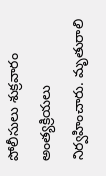పోలీసులు శుక్రవారం అంత్యక్రియలు నిర్వహించారు. మృతురాలి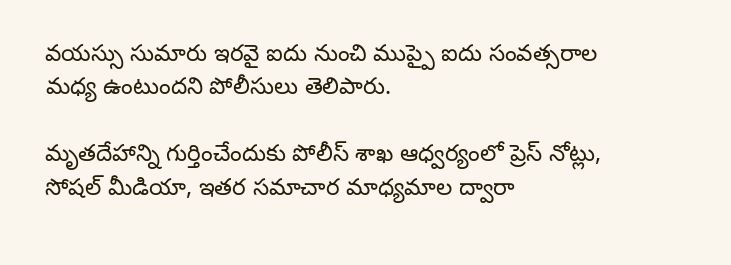వయస్సు సుమారు ఇరవై ఐదు నుంచి ముప్పై ఐదు సంవత్సరాల మధ్య ఉంటుందని పోలీసులు తెలిపారు.

మృతదేహాన్ని గుర్తించేందుకు పోలీస్ శాఖ ఆధ్వర్యంలో ప్రెస్ నోట్లు, సోషల్ మీడియా, ఇతర సమాచార మాధ్యమాల ద్వారా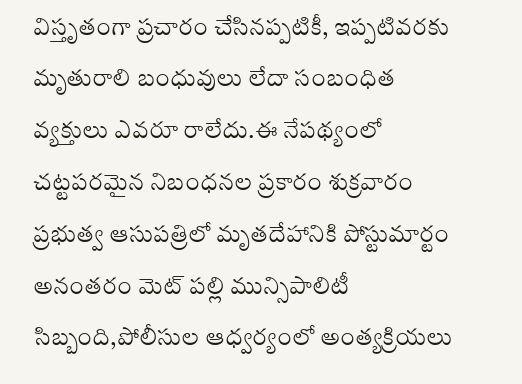విస్తృతంగా ప్రచారం చేసినప్పటికీ, ఇప్పటివరకు మృతురాలి బంధువులు లేదా సంబంధిత వ్యక్తులు ఎవరూ రాలేదు.ఈ నేపథ్యంలో చట్టపరమైన నిబంధనల ప్రకారం శుక్రవారం ప్రభుత్వ ఆసుపత్రిలో మృతదేహానికి పోస్టుమార్టం అనంతరం మెట్ పల్లి మున్సిపాలిటీ సిబ్బంది,పోలీసుల ఆధ్వర్యంలో అంత్యక్రియలు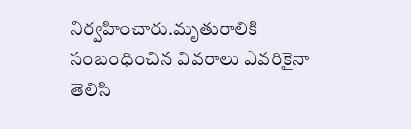నిర్వహించారు.మృతురాలికి సంబంధించిన వివరాలు ఎవరికైనా తెలిసి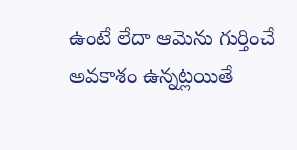ఉంటే లేదా ఆమెను గుర్తించే అవకాశం ఉన్నట్లయితే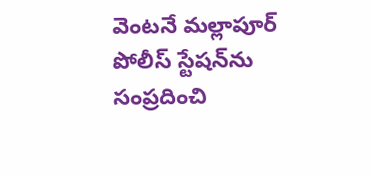వెంటనే మల్లాపూర్ పోలీస్ స్టేషన్‌ను సంప్రదించి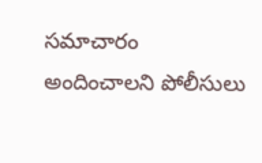సమాచారం అందించాలని పోలీసులు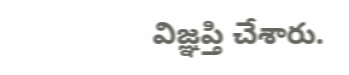విజ్ఞప్తి చేశారు.